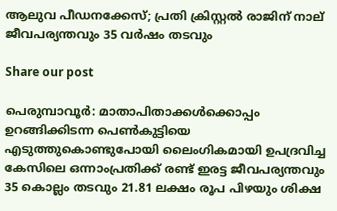ആലുവ പീഡനക്കേസ്; പ്രതി ക്രിസ്റ്റൽ രാജിന് നാല് ജീവപര്യന്തവും 35 വർഷം തടവും

Share our post

പെരുമ്പാവൂർ: മാതാപിതാക്കൾക്കൊപ്പം ഉറങ്ങിക്കിടന്ന പെൺകുട്ടിയെ എടുത്തുകൊണ്ടുപോയി ലൈംഗികമായി ഉപദ്രവിച്ച കേസിലെ ഒന്നാംപ്രതിക്ക് രണ്ട് ഇരട്ട ജീവപര്യന്തവും 35 കൊല്ലം തടവും 21.81 ലക്ഷം രൂപ പിഴയും ശിക്ഷ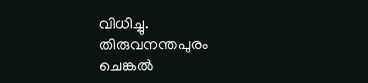വിധിച്ചു. തിരുവനന്തപുരം ചെങ്കൽ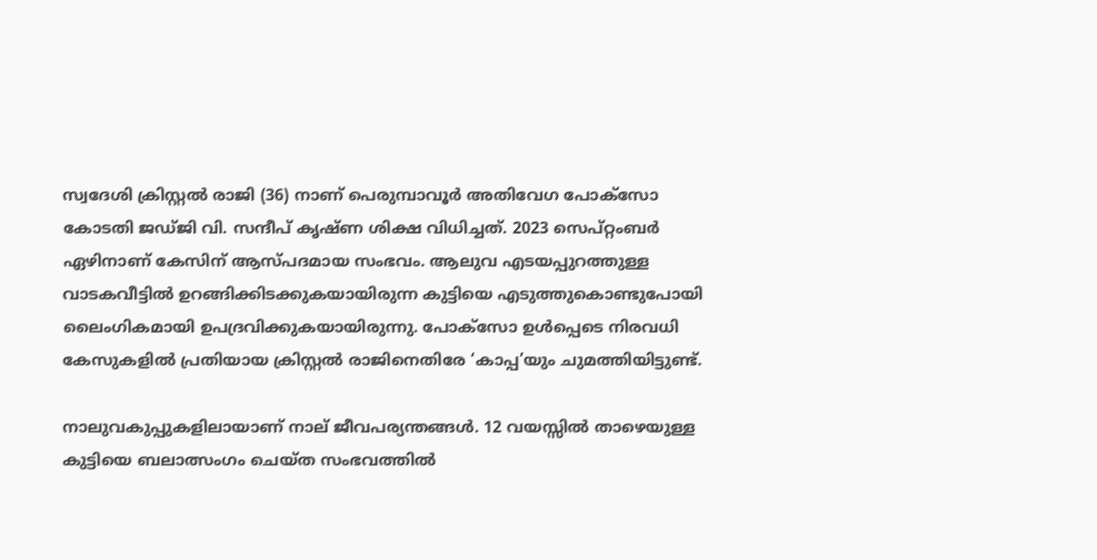സ്വദേശി ക്രിസ്റ്റൽ രാജി (36) നാണ് പെരുമ്പാവൂർ അതിവേഗ പോക്‌സോ കോടതി ജഡ്ജി വി. സന്ദീപ് കൃഷ്ണ ശിക്ഷ വിധിച്ചത്. 2023 സെപ്റ്റംബർ ഏഴിനാണ് കേസിന് ആസ്പദമായ സംഭവം. ആലുവ എടയപ്പുറത്തുള്ള വാടകവീട്ടിൽ ഉറങ്ങിക്കിടക്കുകയായിരുന്ന കുട്ടിയെ എടുത്തുകൊണ്ടുപോയി ലൈംഗികമായി ഉപദ്രവിക്കുകയായിരുന്നു. പോക്‌സോ ഉൾപ്പെടെ നിരവധി കേസുകളിൽ പ്രതിയായ ക്രിസ്റ്റൽ രാജിനെതിരേ ‘കാപ്പ’യും ചുമത്തിയിട്ടുണ്ട്.

നാലുവകുപ്പുകളിലായാണ് നാല് ജീവപര്യന്തങ്ങൾ. 12 വയസ്സിൽ താഴെയുള്ള കുട്ടിയെ ബലാത്സംഗം ചെയ്ത സംഭവത്തിൽ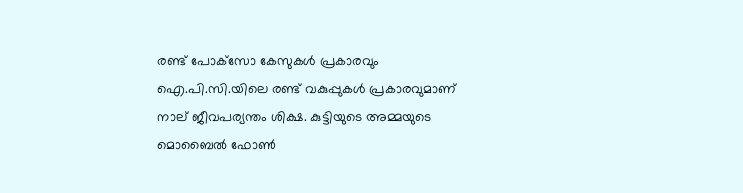രണ്ട് പോക്‌സോ കേസുകൾ പ്രകാരവും ഐ.പി.സി.യിലെ രണ്ട് വകുപ്പുകൾ പ്രകാരവുമാണ് നാല് ജീവപര്യന്തം ശിക്ഷ. കുട്ടിയുടെ അമ്മയുടെ മൊബൈൽ ഫോൺ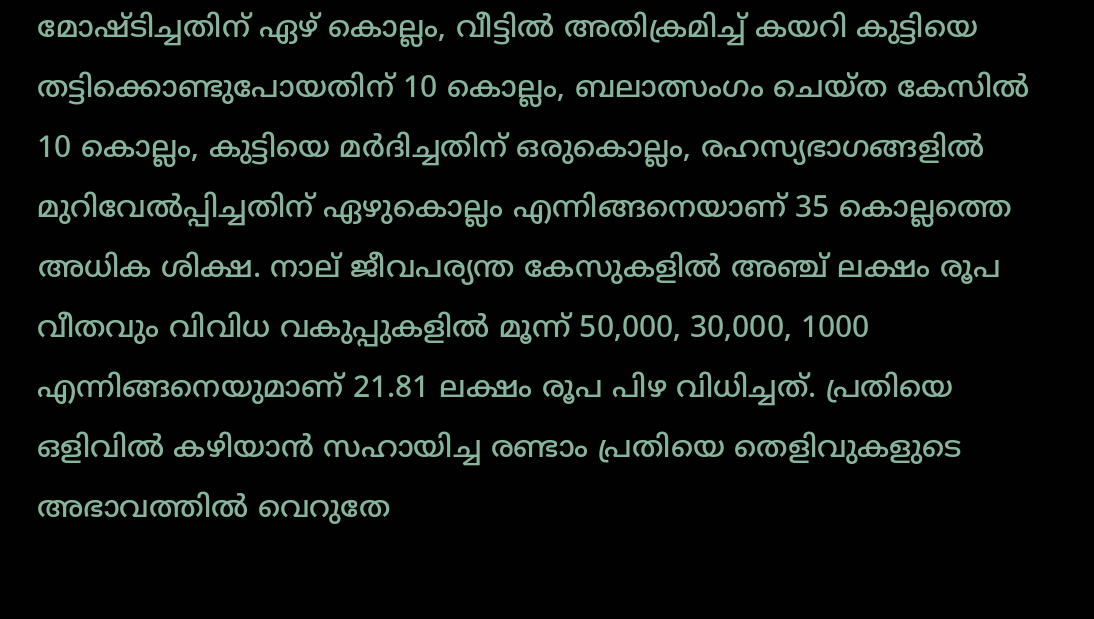മോഷ്ടിച്ചതിന് ഏഴ് കൊല്ലം, വീട്ടിൽ അതിക്രമിച്ച് കയറി കുട്ടിയെ തട്ടിക്കൊണ്ടുപോയതിന് 10 കൊല്ലം, ബലാത്സംഗം ചെയ്ത കേസിൽ 10 കൊല്ലം, കുട്ടിയെ മർദിച്ചതിന് ഒരുകൊല്ലം, രഹസ്യഭാഗങ്ങളിൽ മുറിവേൽപ്പിച്ചതിന് ഏഴുകൊല്ലം എന്നിങ്ങനെയാണ് 35 കൊല്ലത്തെ അധിക ശിക്ഷ. നാല് ജീവപര്യന്ത കേസുകളിൽ അഞ്ച് ലക്ഷം രൂപ വീതവും വിവിധ വകുപ്പുകളിൽ മൂന്ന് 50,000, 30,000, 1000 എന്നിങ്ങനെയുമാണ് 21.81 ലക്ഷം രൂപ പിഴ വിധിച്ചത്. പ്രതിയെ ഒളിവിൽ കഴിയാൻ സഹായിച്ച രണ്ടാം പ്രതിയെ തെളിവുകളുടെ അഭാവത്തിൽ വെറുതേ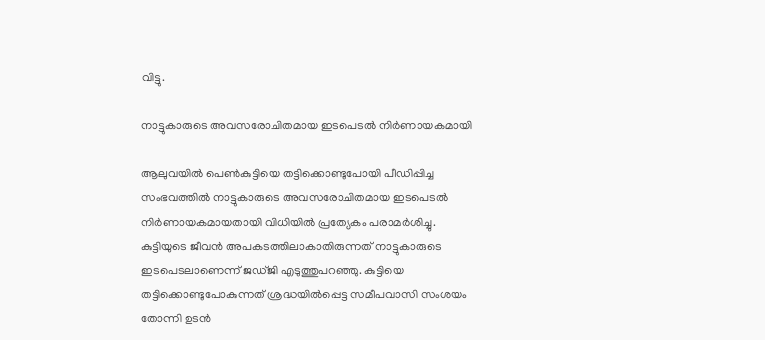വിട്ടു.

നാട്ടുകാരുടെ അവസരോചിതമായ ഇടപെടൽ നിർണായകമായി

ആലുവയിൽ പെൺകുട്ടിയെ തട്ടിക്കൊണ്ടുപോയി പീഡിപ്പിച്ച സംഭവത്തിൽ നാട്ടുകാരുടെ അവസരോചിതമായ ഇടപെടൽ നിർണായകമായതായി വിധിയിൽ പ്രത്യേകം പരാമർശിച്ചു. കുട്ടിയുടെ ജീവൻ അപകടത്തിലാകാതിരുന്നത് നാട്ടുകാരുടെ ഇടപെടലാണെന്ന് ജഡ്ജി എടുത്തുപറഞ്ഞു. കുട്ടിയെ തട്ടിക്കൊണ്ടുപോകുന്നത് ശ്രദ്ധയിൽപ്പെട്ട സമീപവാസി സംശയം തോന്നി ഉടൻ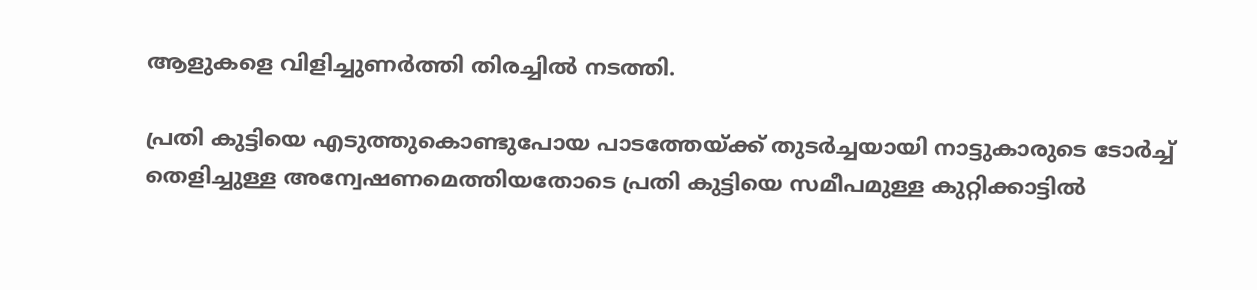ആളുകളെ വിളിച്ചുണർത്തി തിരച്ചിൽ നടത്തി.

പ്രതി കുട്ടിയെ എടുത്തുകൊണ്ടുപോയ പാടത്തേയ്ക്ക് തുടർച്ചയായി നാട്ടുകാരുടെ ടോർച്ച് തെളിച്ചുള്ള അന്വേഷണമെത്തിയതോടെ പ്രതി കുട്ടിയെ സമീപമുള്ള കുറ്റിക്കാട്ടിൽ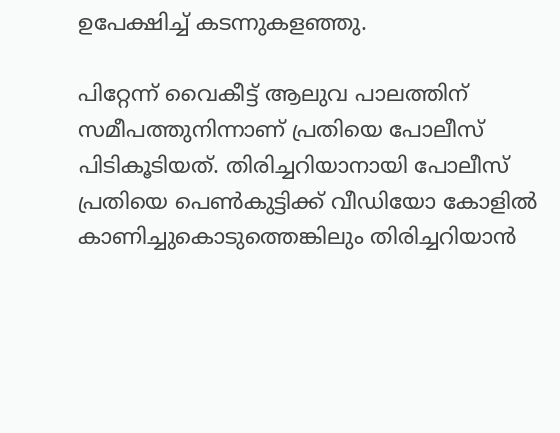ഉപേക്ഷിച്ച് കടന്നുകളഞ്ഞു.

പിറ്റേന്ന് വൈകീട്ട് ആലുവ പാലത്തിന് സമീപത്തുനിന്നാണ് പ്രതിയെ പോലീസ് പിടികൂടിയത്. തിരിച്ചറിയാനായി പോലീസ് പ്രതിയെ പെൺകുട്ടിക്ക് വീഡിയോ കോളിൽ കാണിച്ചുകൊടുത്തെങ്കിലും തിരിച്ചറിയാൻ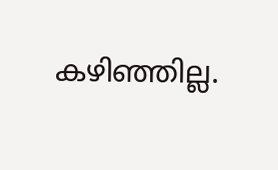കഴിഞ്ഞില്ല.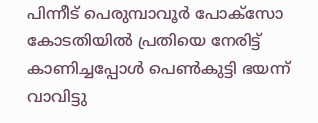പിന്നീട് പെരുമ്പാവൂർ പോക്‌സോ കോടതിയിൽ പ്രതിയെ നേരിട്ട് കാണിച്ചപ്പോൾ പെൺകുട്ടി ഭയന്ന് വാവിട്ടു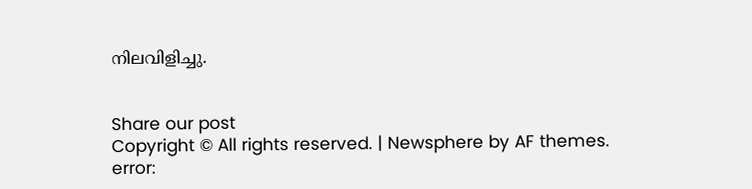നിലവിളിച്ചു.


Share our post
Copyright © All rights reserved. | Newsphere by AF themes.
error: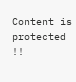Content is protected !!